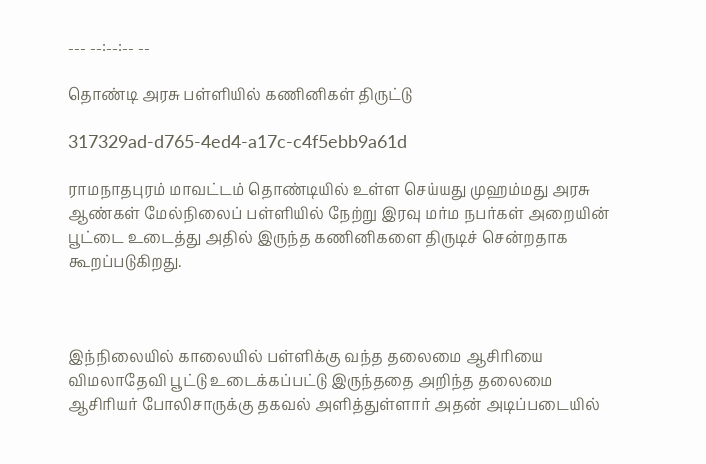--- --:--:-- --

தொண்டி அரசு பள்ளியில் கணினிகள் திருட்டு

317329ad-d765-4ed4-a17c-c4f5ebb9a61d

ராமநாதபுரம் மாவட்டம் தொண்டியில் உள்ள செய்யது முஹம்மது அரசு ஆண்கள் மேல்நிலைப் பள்ளியில் நேற்று இரவு மர்ம நபர்கள் அறையின் பூட்டை உடைத்து அதில் இருந்த கணினிகளை திருடிச் சென்றதாக கூறப்படுகிறது.



இந்நிலையில் காலையில் பள்ளிக்கு வந்த தலைமை ஆசிரியை விமலாதேவி பூட்டு உடைக்கப்பட்டு இருந்ததை அறிந்த தலைமை ஆசிரியர் போலிசாருக்கு தகவல் அளித்துள்ளார் அதன் அடிப்படையில்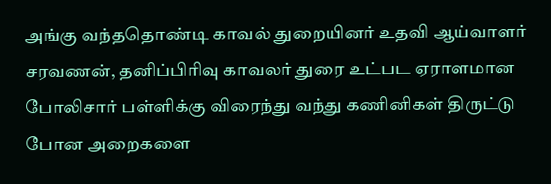அங்கு வந்ததொண்டி காவல் துறையினர் உதவி ஆய்வாளர் சரவணன், தனிப்பிரிவு காவலர் துரை உட்பட ஏராளமான போலிசார் பள்ளிக்கு விரைந்து வந்து கணினிகள் திருட்டு போன அறைகளை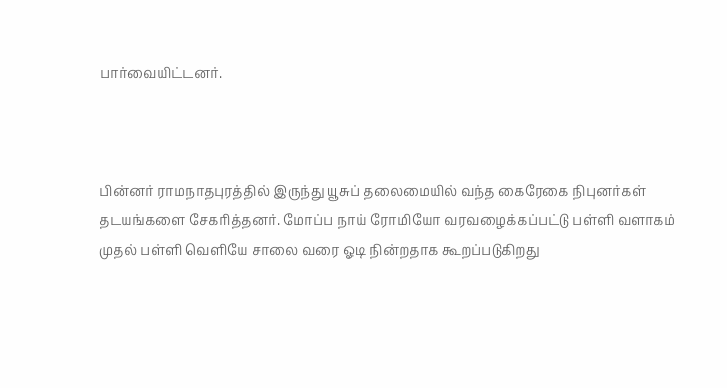பார்வையிட்டனர்.



பின்னர் ராமநாதபுரத்தில் இருந்து யூசுப் தலைமையில் வந்த கைரேகை நிபுனர்கள் தடயங்களை சேகரித்தனர். மோப்ப நாய் ரோமியோ வரவழைக்கப்பட்டு பள்ளி வளாகம் முதல் பள்ளி வெளியே சாலை வரை ஓடி நின்றதாக கூறப்படுகிறது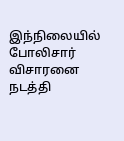இந்நிலையில் போலிசார் விசாரனை நடத்தி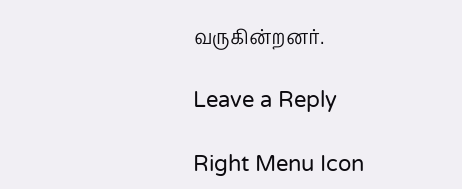வருகின்றனர்.

Leave a Reply

Right Menu Icon